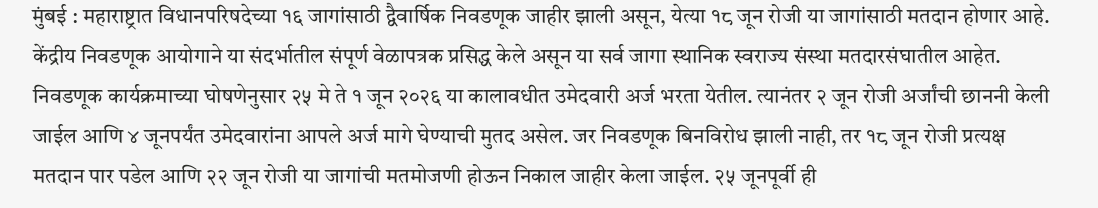मुंबई : महाराष्ट्रात विधानपरिषदेच्या १६ जागांसाठी द्वैवार्षिक निवडणूक जाहीर झाली असून, येत्या १८ जून रोजी या जागांसाठी मतदान होणार आहे. केंद्रीय निवडणूक आयोगाने या संदर्भातील संपूर्ण वेळापत्रक प्रसिद्ध केले असून या सर्व जागा स्थानिक स्वराज्य संस्था मतदारसंघातील आहेत.
निवडणूक कार्यक्रमाच्या घोषणेनुसार २५ मे ते १ जून २०२६ या कालावधीत उमेदवारी अर्ज भरता येतील. त्यानंतर २ जून रोजी अर्जांची छाननी केली जाईल आणि ४ जूनपर्यंत उमेदवारांना आपले अर्ज मागे घेण्याची मुतद असेल. जर निवडणूक बिनविरोध झाली नाही, तर १८ जून रोजी प्रत्यक्ष मतदान पार पडेल आणि २२ जून रोजी या जागांची मतमोजणी होऊन निकाल जाहीर केला जाईल. २५ जूनपूर्वी ही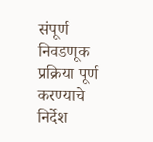संपूर्ण निवडणूक प्रक्रिया पूर्ण करण्याचे निर्देश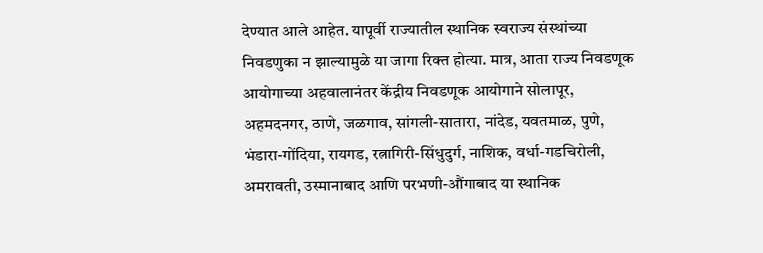देण्यात आले आहेत. यापूर्वी राज्यातील स्थानिक स्वराज्य संस्थांच्या निवडणुका न झाल्यामुळे या जागा रिक्त होत्या. मात्र, आता राज्य निवडणूक आयोगाच्या अहवालानंतर केंद्रीय निवडणूक आयोगाने सोलापूर, अहमदनगर, ठाणे, जळगाव, सांगली-सातारा, नांदेड, यवतमाळ, पुणे, भंडारा-गोंदिया, रायगड, रत्नागिरी-सिंधुदुर्ग, नाशिक, वर्धा-गडचिरोली, अमरावती, उस्मानाबाद आणि परभणी-औंगाबाद या स्थानिक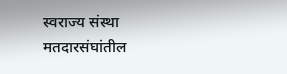स्वराज्य संस्था मतदारसंघांतील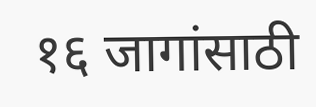१६ जागांसाठी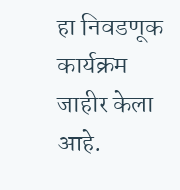हा निवडणूक कार्यक्रम जाहीर केला आहे.